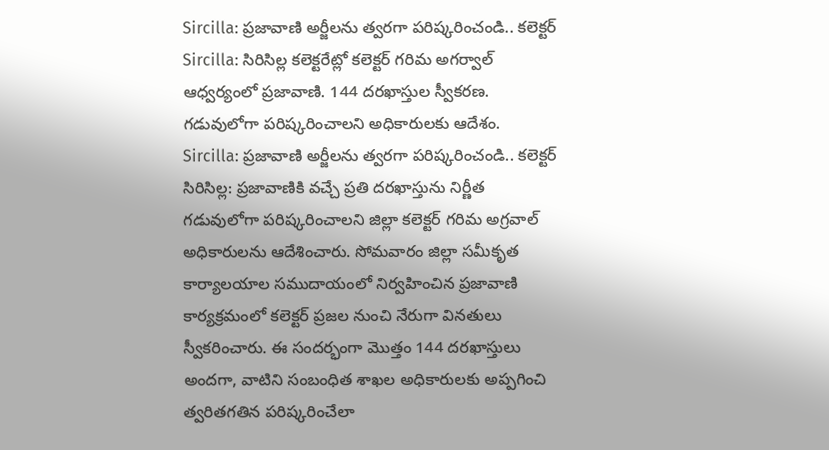Sircilla: ప్రజావాణి అర్జీలను త్వరగా పరిష్కరించండి.. కలెక్టర్
Sircilla: సిరిసిల్ల కలెక్టరేట్లో కలెక్టర్ గరిమ అగర్వాల్ ఆధ్వర్యంలో ప్రజావాణి. 144 దరఖాస్తుల స్వీకరణ. గడువులోగా పరిష్కరించాలని అధికారులకు ఆదేశం.
Sircilla: ప్రజావాణి అర్జీలను త్వరగా పరిష్కరించండి.. కలెక్టర్
సిరిసిల్ల: ప్రజావాణికి వచ్చే ప్రతి దరఖాస్తును నిర్ణీత గడువులోగా పరిష్కరించాలని జిల్లా కలెక్టర్ గరిమ అగ్రవాల్ అధికారులను ఆదేశించారు. సోమవారం జిల్లా సమీకృత కార్యాలయాల సముదాయంలో నిర్వహించిన ప్రజావాణి కార్యక్రమంలో కలెక్టర్ ప్రజల నుంచి నేరుగా వినతులు స్వీకరించారు. ఈ సందర్భంగా మొత్తం 144 దరఖాస్తులు అందగా, వాటిని సంబంధిత శాఖల అధికారులకు అప్పగించి త్వరితగతిన పరిష్కరించేలా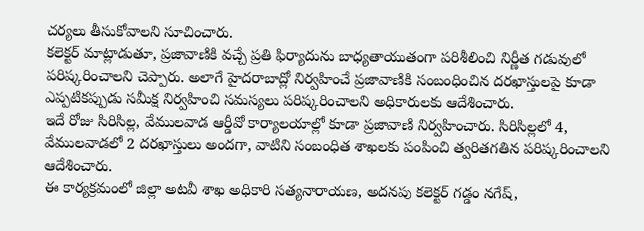చర్యలు తీసుకోవాలని సూచించారు.
కలెక్టర్ మాట్లాడుతూ, ప్రజావాణికి వచ్చే ప్రతి ఫిర్యాదును బాధ్యతాయుతంగా పరిశీలించి నిర్ణీత గడువులో పరిష్కరించాలని చెప్పారు. అలాగే హైదరాబాద్లో నిర్వహించే ప్రజావాణికి సంబంధించిన దరఖాస్తులపై కూడా ఎప్పటికప్పుడు సమీక్ష నిర్వహించి సమస్యలు పరిష్కరించాలని అధికారులకు ఆదేశించారు.
ఇదే రోజు సిరిసిల్ల, వేములవాడ ఆర్డీవో కార్యాలయాల్లో కూడా ప్రజావాణి నిర్వహించారు. సిరిసిల్లలో 4, వేములవాడలో 2 దరఖాస్తులు అందగా, వాటిని సంబంధిత శాఖలకు పంపించి త్వరితగతిన పరిష్కరించాలని ఆదేశించారు.
ఈ కార్యక్రమంలో జిల్లా అటవీ శాఖ అధికారి సత్యనారాయణ, అదనపు కలెక్టర్ గడ్డం నగేష్,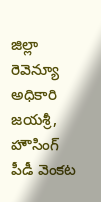జిల్లా రెవెన్యూ అధికారి జయశ్రీ, హౌసింగ్ పీడీ వెంకట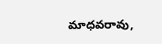మాధవరావు,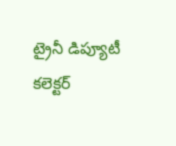ట్రైనీ డిప్యూటీ కలెక్టర్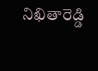నిఖితారెడ్డి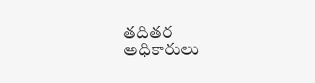తదితర అధికారులు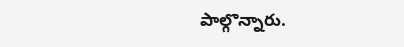పాల్గొన్నారు.